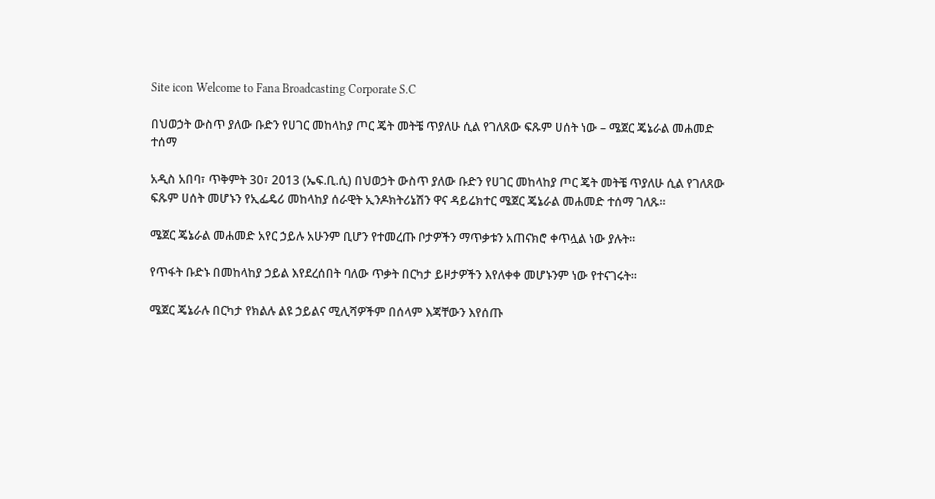Site icon Welcome to Fana Broadcasting Corporate S.C

በህወኃት ውስጥ ያለው ቡድን የሀገር መከላከያ ጦር ጄት መትቼ ጥያለሁ ሲል የገለጸው ፍጹም ሀሰት ነው – ሜጀር ጄኔራል መሐመድ ተሰማ

አዲስ አበባ፣ ጥቅምት 30፣ 2013 (ኤፍ.ቢ.ሲ) በህወኃት ውስጥ ያለው ቡድን የሀገር መከላከያ ጦር ጄት መትቼ ጥያለሁ ሲል የገለጸው ፍጹም ሀሰት መሆኑን የኢፌዴሪ መከላከያ ሰራዊት ኢንዶክትሪኔሽን ዋና ዳይሬክተር ሜጀር ጄኔራል መሐመድ ተሰማ ገለጹ።

ሜጀር ጄኔራል መሐመድ አየር ኃይሉ አሁንም ቢሆን የተመረጡ ቦታዎችን ማጥቃቱን አጠናክሮ ቀጥሏል ነው ያሉት።

የጥፋት ቡድኑ በመከላከያ ኃይል እየደረሰበት ባለው ጥቃት በርካታ ይዞታዎችን እየለቀቀ መሆኑንም ነው የተናገሩት፡፡

ሜጀር ጄኔራሉ በርካታ የክልሉ ልዩ ኃይልና ሚሊሻዎችም በሰላም እጃቸውን እየሰጡ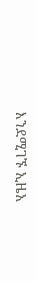እንደሚገኙ ኢዜአ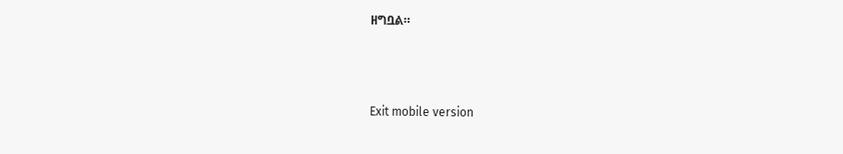ዘግቧል።



Exit mobile version